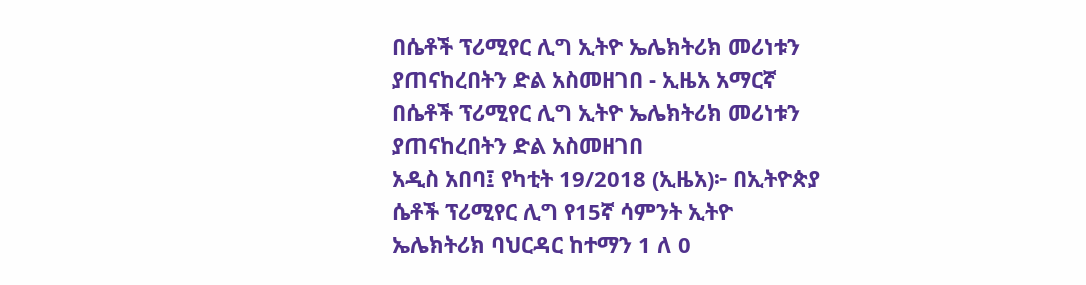በሴቶች ፕሪሚየር ሊግ ኢትዮ ኤሌክትሪክ መሪነቱን ያጠናከረበትን ድል አስመዘገበ - ኢዜአ አማርኛ
በሴቶች ፕሪሚየር ሊግ ኢትዮ ኤሌክትሪክ መሪነቱን ያጠናከረበትን ድል አስመዘገበ
አዲስ አበባ፤ የካቲት 19/2018 (ኢዜአ)፦ በኢትዮጵያ ሴቶች ፕሪሚየር ሊግ የ15ኛ ሳምንት ኢትዮ ኤሌክትሪክ ባህርዳር ከተማን 1 ለ 0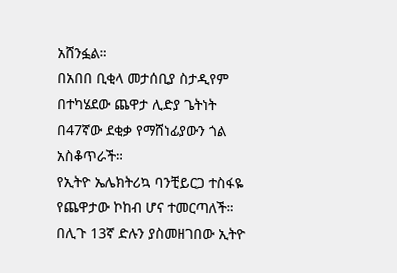አሸንፏል።
በአበበ ቢቂላ መታሰቢያ ስታዲየም በተካሄደው ጨዋታ ሊድያ ጌትነት በ47ኛው ደቂቃ የማሸነፊያውን ጎል አስቆጥራች።
የኢትዮ ኤሌክትሪኳ ባንቺይርጋ ተስፋዬ የጨዋታው ኮከብ ሆና ተመርጣለች።
በሊጉ 13ኛ ድሉን ያስመዘገበው ኢትዮ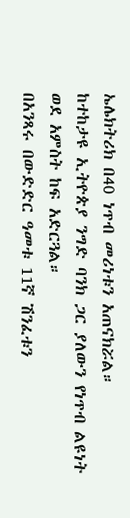ኤሌክትሪክ በ40 ነጥብ መሪነቱን አጠናክሯል።
ከተከታዩ ኢትዮጵያ ንግድ ባንክ ጋር ያለውን የነጥብ ልዩነት ወደ አምስት ከፍ አድርጓል።
በአንጻሩ በውድድር ዓመቱ 11ኛ ሽንፈቱን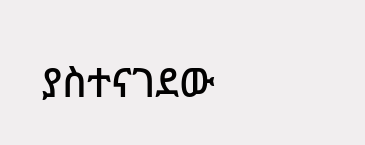ያስተናገደው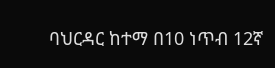ባህርዳር ከተማ በ10 ነጥብ 12ኛ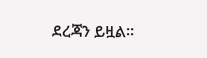ደረጃን ይዟል።